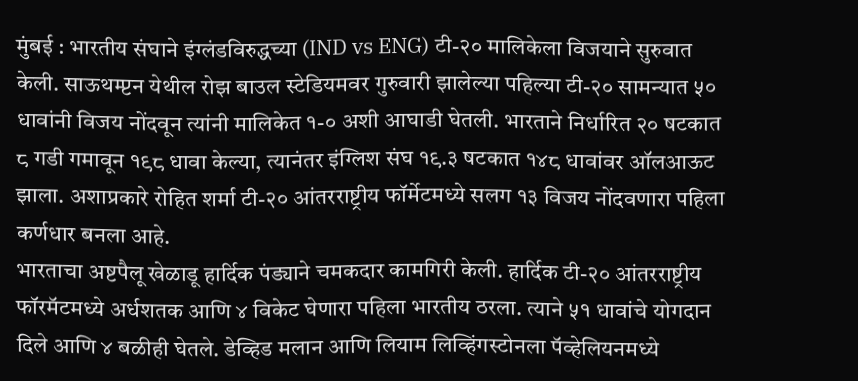मुंबई : भारतीय संघाने इंग्लंडविरुद्धच्या (IND vs ENG) टी-२० मालिकेला विजयाने सुरुवात केली. साऊथम्प्टन येथील रोझ बाउल स्टेडियमवर गुरुवारी झालेल्या पहिल्या टी-२० सामन्यात ५० धावांनी विजय नोंदवून त्यांनी मालिकेत १-० अशी आघाडी घेतली. भारताने निर्धारित २० षटकात ८ गडी गमावून १९८ धावा केल्या, त्यानंतर इंग्लिश संघ १९.३ षटकात १४८ धावांवर ऑलआऊट झाला. अशाप्रकारे रोहित शर्मा टी-२० आंतरराष्ट्रीय फॉर्मेटमध्ये सलग १३ विजय नोंदवणारा पहिला कर्णधार बनला आहे.
भारताचा अष्टपैलू खेळाडू हार्दिक पंड्याने चमकदार कामगिरी केली. हार्दिक टी-२० आंतरराष्ट्रीय फॉरमॅटमध्ये अर्धशतक आणि ४ विकेट घेणारा पहिला भारतीय ठरला. त्याने ५१ धावांचे योगदान दिले आणि ४ बळीही घेतले. डेव्हिड मलान आणि लियाम लिव्हिंगस्टोनला पॅव्हेलियनमध्ये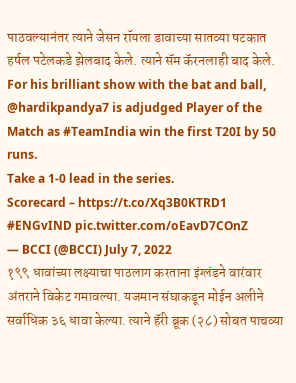पाठवल्यानंतर त्याने जेसन रॉयला डावाच्या सातव्या षटकात हर्षल पटेलकडे झेलबाद केले. त्याने सॅम कॅरनलाही बाद केले.
For his brilliant show with the bat and ball, @hardikpandya7 is adjudged Player of the Match as #TeamIndia win the first T20I by 50 runs.
Take a 1-0 lead in the series.
Scorecard – https://t.co/Xq3B0KTRD1 #ENGvIND pic.twitter.com/oEavD7COnZ
— BCCI (@BCCI) July 7, 2022
१९९ धावांच्या लक्ष्याचा पाठलाग करताना इंग्लंडने वारंवार अंतराने विकेट गमावल्या. यजमान संघाकडून मोईन अलीने सर्वाधिक ३६ धावा केल्या. त्याने हॅरी ब्रूक (२८) सोबत पाचव्या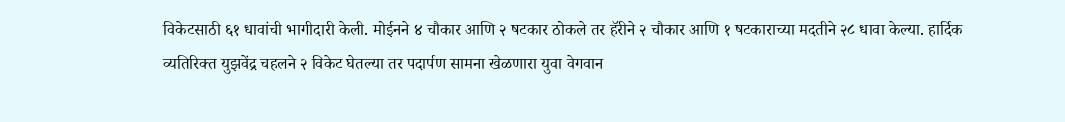विकेटसाठी ६१ धावांची भागीदारी केली. मोईनने ४ चौकार आणि २ षटकार ठोकले तर हॅरीने २ चौकार आणि १ षटकाराच्या मदतीने २८ धावा केल्या. हार्दिक व्यतिरिक्त युझवेंद्र चहलने २ विकेट घेतल्या तर पदार्पण सामना खेळणारा युवा वेगवान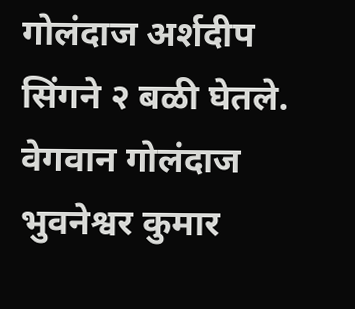गोलंदाज अर्शदीप सिंगने २ बळी घेतले. वेगवान गोलंदाज भुवनेश्वर कुमार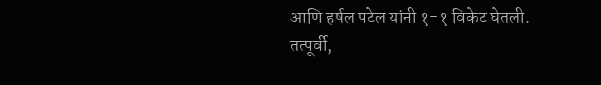आणि हर्षल पटेल यांनी १-१ विकेट घेतली.
तत्पूर्वी,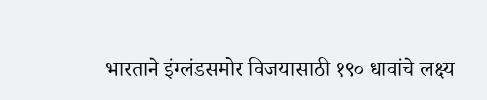भारताने इंग्लंडसमोर विजयासाठी १९० धावांचे लक्ष्य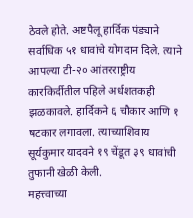ठेवले होते. अष्टपैलू हार्दिक पंड्याने सर्वाधिक ५१ धावांचे योगदान दिले. त्याने आपल्या टी-२० आंतरराष्ट्रीय कारकिर्दीतील पहिले अर्धशतकही झळकावले. हार्दिकने ६ चौकार आणि १ षटकार लगावला. त्याच्याशिवाय सूर्यकुमार यादवने १९ चेंडूत ३९ धावांची तुफानी खेळी केली.
महत्त्वाच्या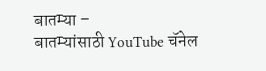बातम्या –
बातम्यांसाठी YouTube चॅनेल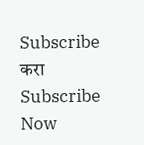Subscribe करा
Subscribe Now